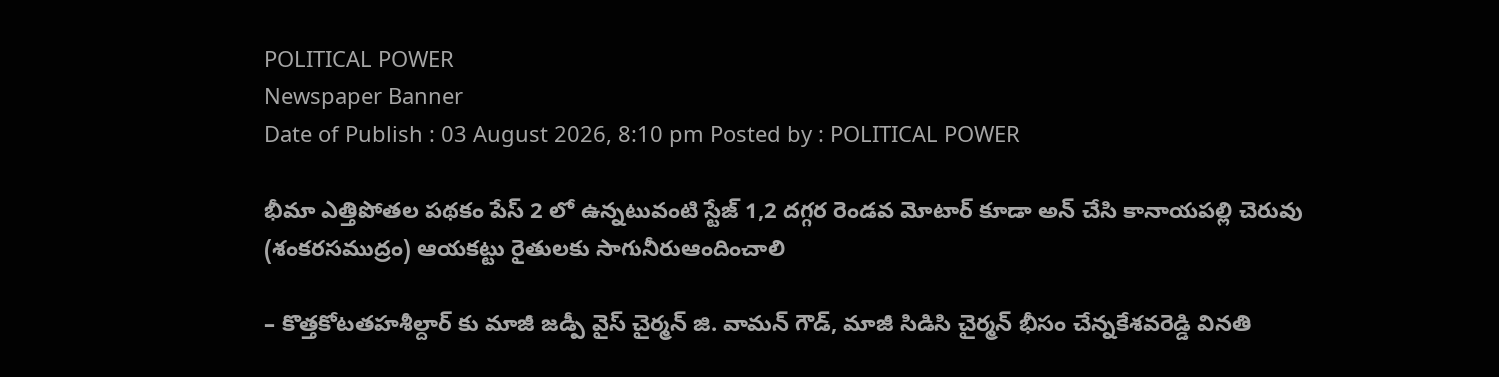POLITICAL POWER
Newspaper Banner
Date of Publish : 03 August 2026, 8:10 pm Posted by : POLITICAL POWER

భీమా ఎత్తిపోతల పథకం పేస్ 2 లో ఉన్నటువంటి స్టేజ్ 1,2 దగ్గర రెండవ మోటార్ కూడా అన్ చేసి కానాయపల్లి చెరువు (శంకరసముద్రం) ఆయకట్టు రైతులకు సాగునీరుఆందించాలి

– కొత్తకోటతహశీల్దార్ కు మాజీ జడ్పీ వైస్ చైర్మన్ జి. వామన్ గౌడ్, మాజీ సిడిసి చైర్మన్ భీసం చేన్నకేశవరెడ్డి వినతి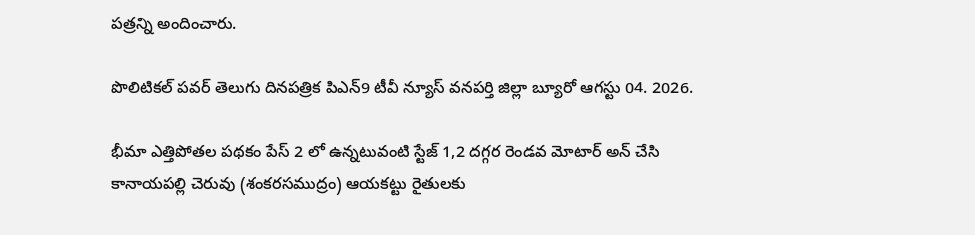పత్రన్ని అందించారు.

పొలిటికల్ పవర్ తెలుగు దినపత్రిక పిఎన్9 టీవీ న్యూస్ వనపర్తి జిల్లా బ్యూరో ఆగస్టు 04. 2026.

భీమా ఎత్తిపోతల పథకం పేస్ 2 లో ఉన్నటువంటి స్టేజ్ 1,2 దగ్గర రెండవ మోటార్ అన్ చేసి కానాయపల్లి చెరువు (శంకరసముద్రం) ఆయకట్టు రైతులకు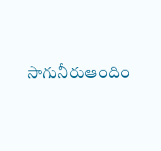సాగునీరుఆందిం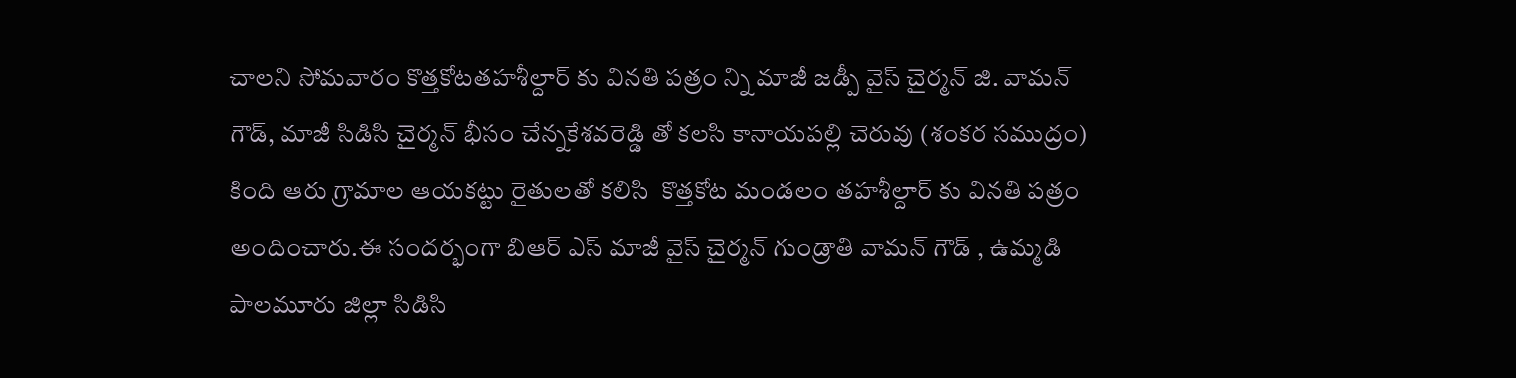చాలని సోమవారం కొత్తకోటతహశీల్దార్ కు వినతి పత్రం న్ని మాజీ జడ్పీ వైస్ చైర్మన్ జి. వామన్ గౌడ్, మాజీ సిడిసి చైర్మన్ భీసం చేన్నకేశవరెడ్డి తో కలసి కానాయపల్లి చెరువు (శంకర సముద్రం) కింది ఆరు గ్రామాల ఆయకట్టు రైతులతో కలిసి  కొత్తకోట మండలం తహశీల్దార్ కు వినతి పత్రం అందించారు.ఈ సందర్భంగా బిఆర్ ఎస్ మాజీ వైస్ చైర్మన్ గుండ్రాతి వామన్ గౌడ్ , ఉమ్మడి పాలమూరు జిల్లా సిడిసి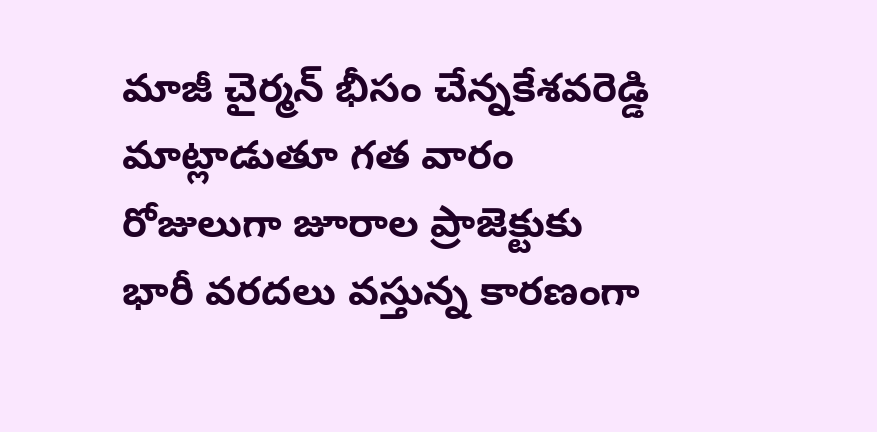మాజీ చైర్మన్ భీసం చేన్నకేశవరెడ్డి మాట్లాడుతూ గత వారం రోజులుగా జూరాల ప్రాజెక్టుకు భారీ వరదలు వస్తున్న కారణంగా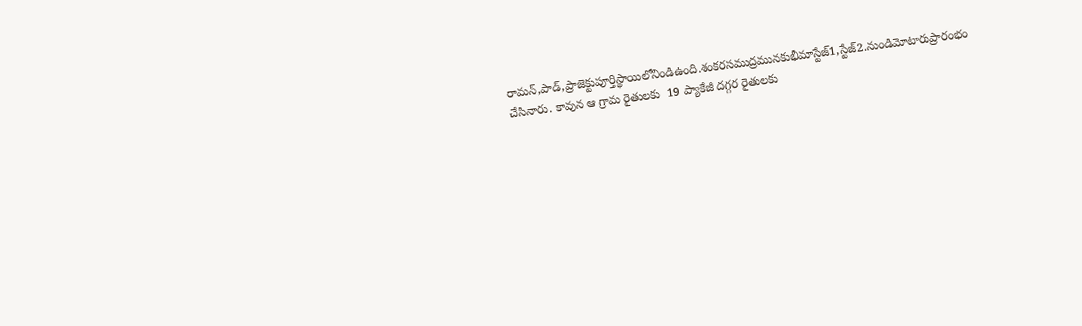రామన్,పాడ్,ప్రాజెక్టుపూర్తిస్థాయిలోనిండిఉంది.శంకరసముద్రమునకుభీమాస్టేజ్1,స్టేజ్2.నుండిమోటారుప్రారంభం చేసినారు. కావున ఆ గ్రామ రైతులకు  19 ప్యాకేజీ దగ్గర రైతులకు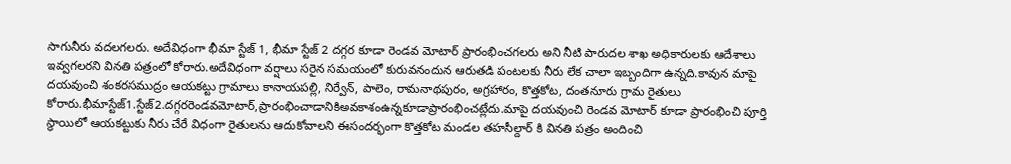సాగునీరు వదలగలరు. అదేవిధంగా భీమా స్టేజ్ 1, భీమా స్టేజ్ 2 దగ్గర కూడా రెండవ మోటార్ ప్రారంభించగలరు అని నీటి పారుదల శాఖ అధికారులకు ఆదేశాలు ఇవ్వగలరని వినతి పత్రంలో కోరారు.అదేవిధంగా వర్షాలు సరైన సమయంలో కురువనందున ఆరుతడి పంటలకు నీరు లేక చాలా ఇబ్బందిగా ఉన్నది.కావున మాపై దయవుంచి శంకరసముద్రం ఆయకట్టు గ్రామాలు కానాయపల్లి, నిర్వేన్, పాలెం, రామనాథపురం, అగ్రహారం, కొత్తకోట, దంతనూరు గ్రామ రైతులు కోరారు.భీమాస్టేజ్1.స్టేజ్2.దగ్గరరెండవమోటార్,ప్రారంభించాడానికిఅవకాశంఉన్నకూడాప్రారంభించట్లేదు.మాపై దయవుంచి రెండవ మోటార్ కూడా ప్రారంభించి పూర్తి స్థాయిలో ఆయకట్టుకు నీరు చేరే విధంగా రైతులను ఆదుకోవాలని ఈసందర్భంగా కొత్తకోట మండల తహసీల్దార్ కి వినతి పత్రం అందించి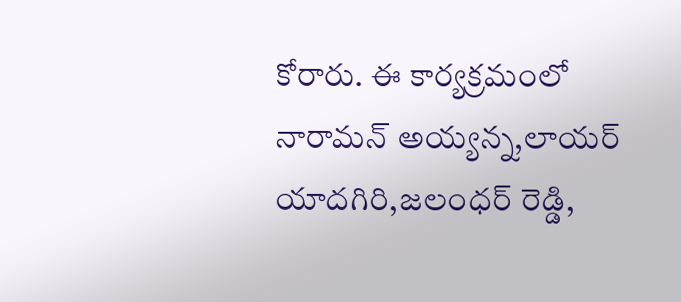కోరారు. ఈ కార్యక్రమంలో నారామన్ అయ్యన్న,లాయర్ యాదగిరి,జలంధర్ రెడ్డి,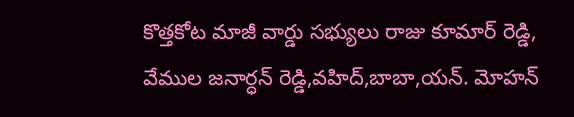కొత్తకోట మాజీ వార్డు సభ్యులు రాజు కూమార్ రెడ్డి, వేముల జనార్ధన్ రెడ్డి,వహిద్,బాబా,యన్. మోహన్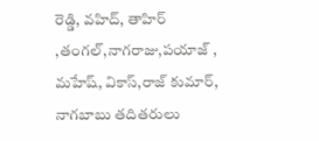రెడ్డి, వహిద్, తాహిర్ ,తంగల్,నాగరాజు,పయాజ్ , మహేష్, వికాస్,రాజ్ కుమార్, నాగబాబు తదితరులు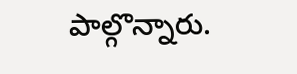పాల్గొన్నారు.